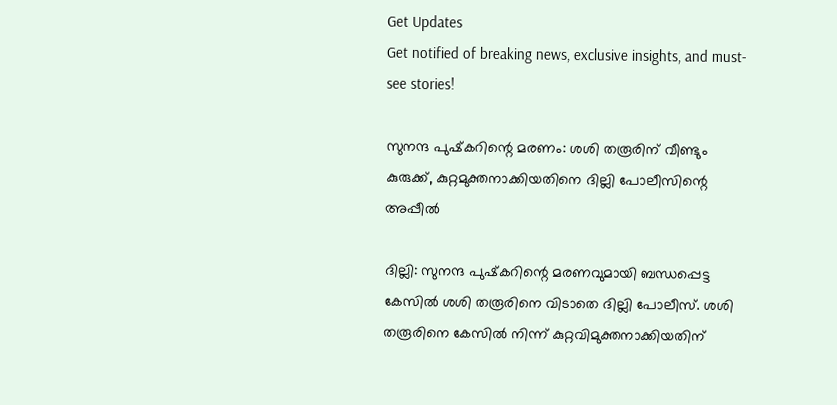Get Updates
Get notified of breaking news, exclusive insights, and must-see stories!

സുനന്ദ പുഷ്‌കറിന്റെ മരണം: ശശി തരൂരിന് വീണ്ടും കുരുക്ക്, കുറ്റമുക്തനാക്കിയതിനെ ദില്ലി പോലീസിന്റെ അപ്പീൽ

ദില്ലി: സുനന്ദ പുഷ്‌കറിന്റെ മരണവുമായി ബന്ധപ്പെട്ട കേസില്‍ ശശി തരൂരിനെ വിടാതെ ദില്ലി പോലീസ്. ശശി തരൂരിനെ കേസില്‍ നിന്ന് കുറ്റവിമുക്തനാക്കിയതിന്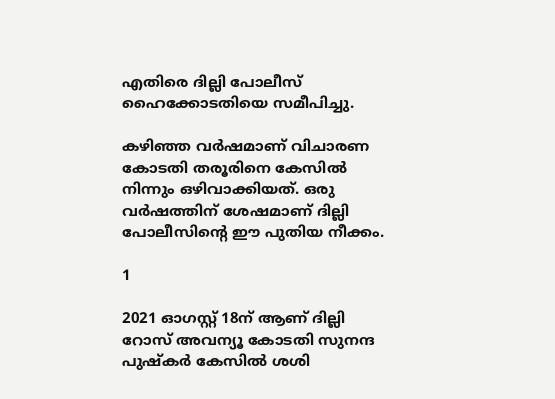എതിരെ ദില്ലി പോലീസ് ഹൈക്കോടതിയെ സമീപിച്ചു.

കഴിഞ്ഞ വര്‍ഷമാണ് വിചാരണ കോടതി തരൂരിനെ കേസില്‍ നിന്നും ഒഴിവാക്കിയത്. ഒരു വര്‍ഷത്തിന് ശേഷമാണ് ദില്ലി പോലീസിന്റെ ഈ പുതിയ നീക്കം.

1

2021 ഓഗസ്റ്റ് 18ന് ആണ് ദില്ലി റോസ് അവന്യൂ കോടതി സുനന്ദ പുഷ്‌കര്‍ കേസില്‍ ശശി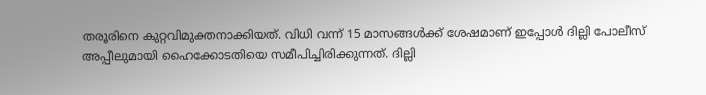തരൂരിനെ കുറ്റവിമുക്തനാക്കിയത്. വിധി വന്ന് 15 മാസങ്ങള്‍ക്ക് ശേഷമാണ് ഇപ്പോള്‍ ദില്ലി പോലീസ് അപ്പീലുമായി ഹൈക്കോടതിയെ സമീപിച്ചിരിക്കുന്നത്. ദില്ലി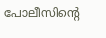പോലീസിന്റെ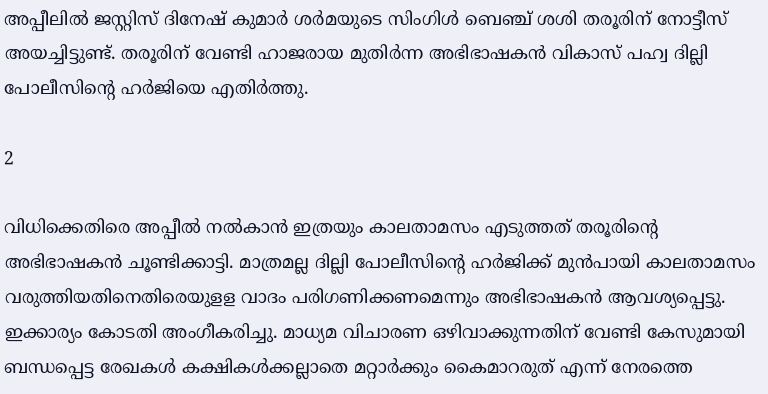അപ്പീലില്‍ ജസ്റ്റിസ് ദിനേഷ് കുമാര്‍ ശര്‍മയുടെ സിംഗിള്‍ ബെഞ്ച് ശശി തരൂരിന് നോട്ടീസ് അയച്ചിട്ടുണ്ട്. തരൂരിന് വേണ്ടി ഹാജരായ മുതിര്‍ന്ന അഭിഭാഷകന്‍ വികാസ് പഹ്വ ദില്ലി പോലീസിന്റെ ഹര്‍ജിയെ എതിര്‍ത്തു.

2

വിധിക്കെതിരെ അപ്പീല്‍ നല്‍കാന്‍ ഇത്രയും കാലതാമസം എടുത്തത് തരൂരിന്റെ അഭിഭാഷകന്‍ ചൂണ്ടിക്കാട്ടി. മാത്രമല്ല ദില്ലി പോലീസിന്റെ ഹര്‍ജിക്ക് മുന്‍പായി കാലതാമസം വരുത്തിയതിനെതിരെയുളള വാദം പരിഗണിക്കണമെന്നും അഭിഭാഷകന്‍ ആവശ്യപ്പെട്ടു. ഇക്കാര്യം കോടതി അംഗീകരിച്ചു. മാധ്യമ വിചാരണ ഒഴിവാക്കുന്നതിന് വേണ്ടി കേസുമായി ബന്ധപ്പെട്ട രേഖകള്‍ കക്ഷികള്‍ക്കല്ലാതെ മറ്റാര്‍ക്കും കൈമാറരുത് എന്ന് നേരത്തെ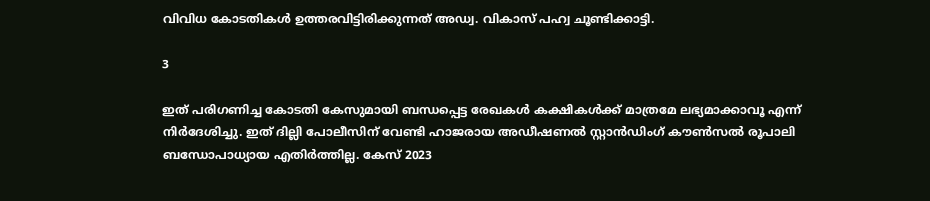വിവിധ കോടതികള്‍ ഉത്തരവിട്ടിരിക്കുന്നത് അഡ്വ. വികാസ് പഹ്വ ചൂണ്ടിക്കാട്ടി.

3

ഇത് പരിഗണിച്ച കോടതി കേസുമായി ബന്ധപ്പെട്ട രേഖകള്‍ കക്ഷികള്‍ക്ക് മാത്രമേ ലഭ്യമാക്കാവൂ എന്ന് നിര്‍ദേശിച്ചു. ഇത് ദില്ലി പോലീസിന് വേണ്ടി ഹാജരായ അഡീഷണല്‍ സ്റ്റാന്‍ഡിംഗ് കൗണ്‍സല്‍ രൂപാലി ബന്ധോപാധ്യായ എതിര്‍ത്തില്ല. കേസ് 2023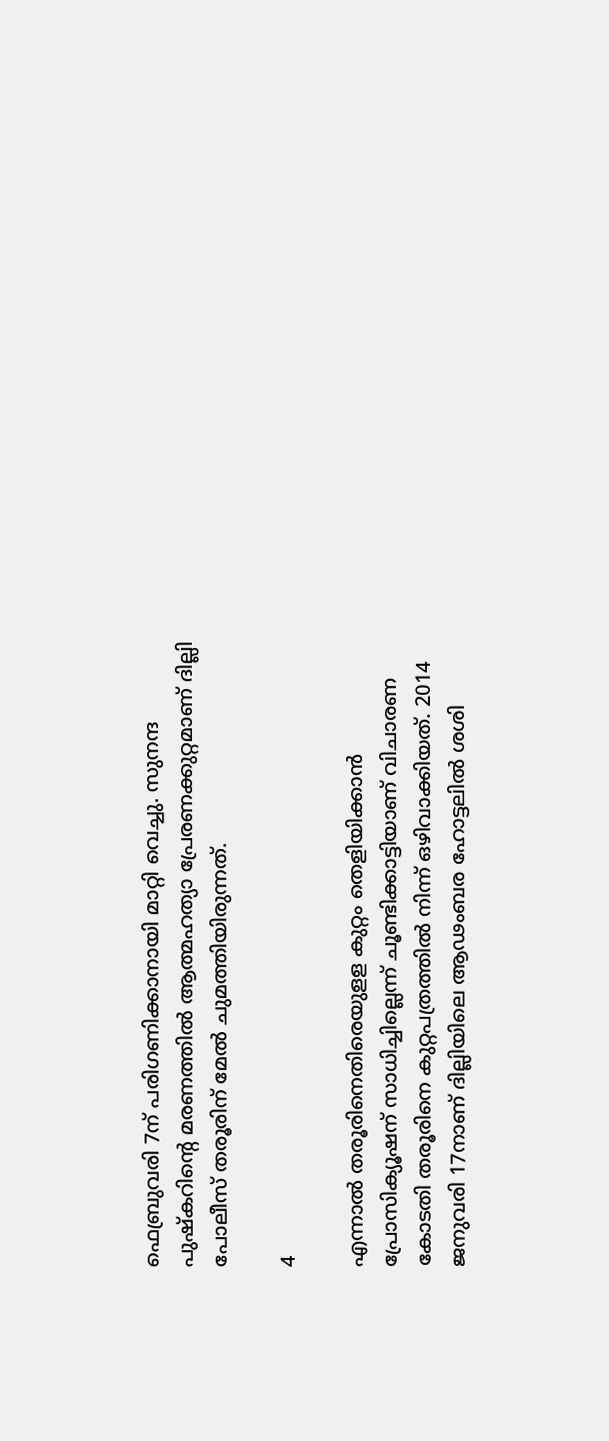ഫെബ്രുവരി 7ന് പരിഗണിക്കാനായി മാറ്റി വെച്ചു. സുനന്ദ പുഷ്‌കറിന്റെ മരണത്തില്‍ ആത്മഹത്യാ പ്രേരണക്കുറ്റമാണ് ദില്ലി പോലീസ് തരൂരിന് മേല്‍ ചുമത്തിയിരുന്നത്.

4

എന്നാല്‍ തരൂരിനെതിരെയുളള കുറ്റം തെളിയിക്കാന്‍ പ്രോസിക്യൂഷന് സാധിച്ചില്ലെന്ന് ചൂണ്ടിക്കാട്ടിയാണ് വിചാരണ കോടതി തരൂരിനെ കുറ്റപത്രത്തില്‍ നിന്ന് ഒഴിവാക്കിയത്. 2014 ജനുവരി 17നാണ് ദില്ലിയിലെ ആഢംബര ഹോട്ടലില്‍ ശശി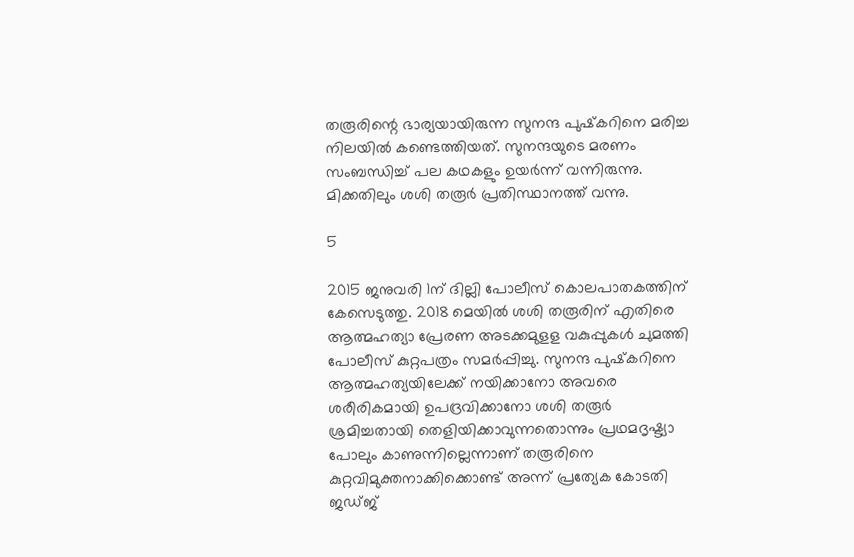തരൂരിന്റെ ഭാര്യയായിരുന്ന സുനന്ദ പുഷ്‌കറിനെ മരിച്ച നിലയില്‍ കണ്ടെത്തിയത്. സുനന്ദയുടെ മരണം സംബന്ധിച്ച് പല കഥകളും ഉയര്‍ന്ന് വന്നിരുന്നു. മിക്കതിലും ശശി തരൂര്‍ പ്രതിസ്ഥാനത്ത് വന്നു.

5

2015 ജനുവരി 1ന് ദില്ലി പോലീസ് കൊലപാതകത്തിന് കേസെടുത്തു. 2018 മെയില്‍ ശശി തരൂരിന് എതിരെ ആത്മഹത്യാ പ്രേരണ അടക്കമുളള വകുപ്പുകള്‍ ചുമത്തി പോലീസ് കുറ്റപത്രം സമര്‍പ്പിച്ചു. സുനന്ദ പുഷ്‌കറിനെ ആത്മഹത്യയിലേക്ക് നയിക്കാനോ അവരെ ശരീരികമായി ഉപദ്രവിക്കാനോ ശശി തരൂര്‍ ശ്രമിച്ചതായി തെളിയിക്കാവുന്നതൊന്നും പ്രഥമദൃഷ്ട്യാ പോലും കാണുന്നില്ലെന്നാണ് തരൂരിനെ കുറ്റവിമുക്തനാക്കിക്കൊണ്ട് അന്ന് പ്രത്യേക കോടതി ജഡ്ജ്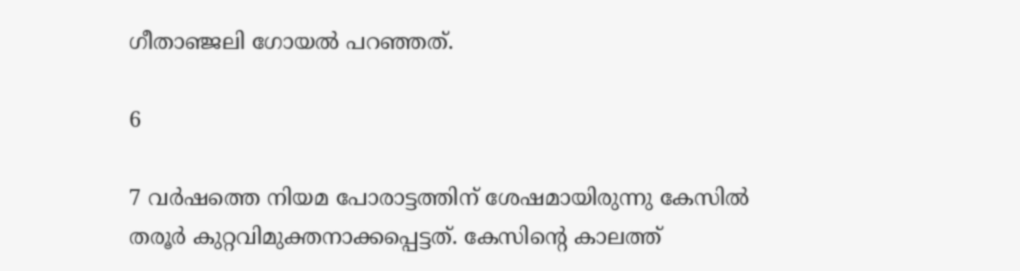ഗീതാഞ്ജലി ഗോയല്‍ പറഞ്ഞത്.

6

7 വര്‍ഷത്തെ നിയമ പോരാട്ടത്തിന് ശേഷമായിരുന്നു കേസില്‍ തരൂര്‍ കുറ്റവിമുക്തനാക്കപ്പെട്ടത്. കേസിന്റെ കാലത്ത്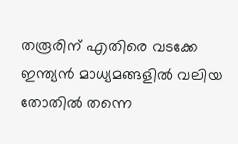തരൂരിന് എതിരെ വടക്കേ ഇന്ത്യന്‍ മാധ്യമങ്ങളില്‍ വലിയ തോതില്‍ തന്നെ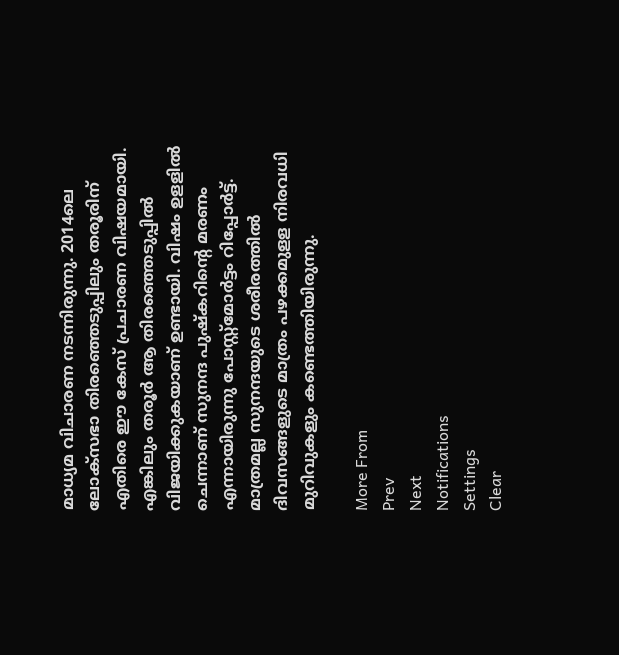മാധ്യമ വിചാരണ നടന്നിരുന്നു. 2014ലെ ലോക്‌സഭാ തിരഞ്ഞെടുപ്പിലും തരൂരിന് എതിരെ ഈ കേസ് പ്രചാരണ വിഷയമായി. എങ്കിലും തരൂര്‍ ആ തിരഞ്ഞെടുപ്പില്‍ വിജയിക്കുകയാണ് ഉണ്ടായി. വിഷം ഉളളില്‍ ചെന്നാണ് സുനന്ദ പുഷ്‌കറിന്റെ മരണം എന്നായിരുന്നു പോസ്റ്റ്‌മോര്‍ട്ടം റിപ്പോര്‍ട്ട്. മാത്രമല്ല സുനന്ദയുടെ ശരീരത്തില്‍ ദിവസങ്ങളുടെ മാത്രം പഴക്കമുളള നിരവധി മുറിവുകളും കണ്ടെത്തിയിരുന്നു.

More From
Prev
Next
Notifications
Settings
Clear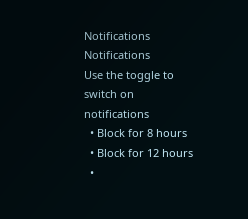Notifications
Notifications
Use the toggle to switch on notifications
  • Block for 8 hours
  • Block for 12 hours
  •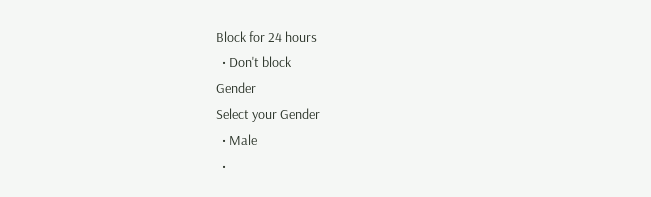Block for 24 hours
  • Don't block
Gender
Select your Gender
  • Male
  •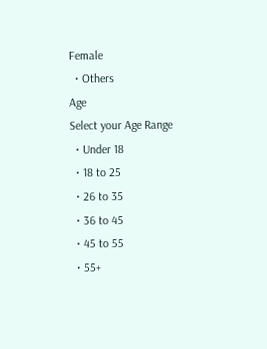Female
  • Others
Age
Select your Age Range
  • Under 18
  • 18 to 25
  • 26 to 35
  • 36 to 45
  • 45 to 55
  • 55+